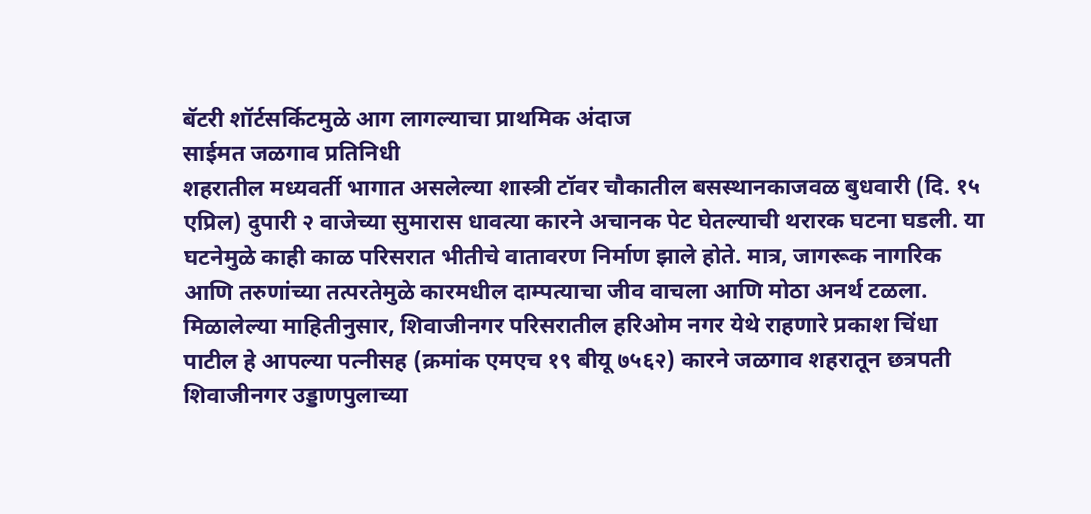बॅटरी शॉर्टसर्किटमुळे आग लागल्याचा प्राथमिक अंदाज
साईमत जळगाव प्रतिनिधी
शहरातील मध्यवर्ती भागात असलेल्या शास्त्री टॉवर चौकातील बसस्थानकाजवळ बुधवारी (दि. १५ एप्रिल) दुपारी २ वाजेच्या सुमारास धावत्या कारने अचानक पेट घेतल्याची थरारक घटना घडली. या घटनेमुळे काही काळ परिसरात भीतीचे वातावरण निर्माण झाले होते. मात्र, जागरूक नागरिक आणि तरुणांच्या तत्परतेमुळे कारमधील दाम्पत्याचा जीव वाचला आणि मोठा अनर्थ टळला.
मिळालेल्या माहितीनुसार, शिवाजीनगर परिसरातील हरिओम नगर येथे राहणारे प्रकाश चिंधा पाटील हे आपल्या पत्नीसह (क्रमांक एमएच १९ बीयू ७५६२) कारने जळगाव शहरातून छत्रपती शिवाजीनगर उड्डाणपुलाच्या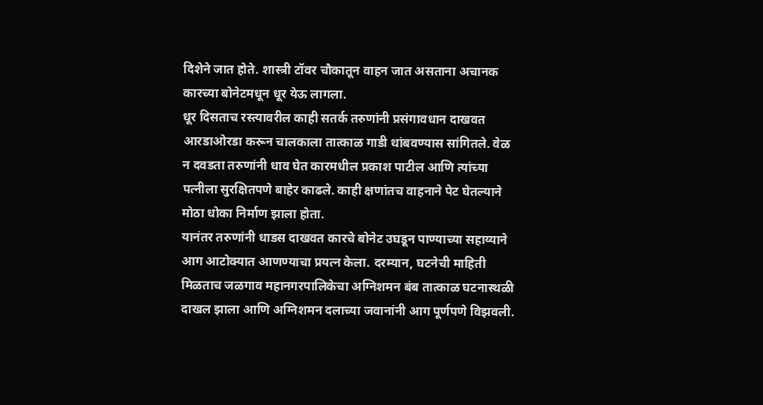दिशेने जात होते. शास्त्री टॉवर चौकातून वाहन जात असताना अचानक कारच्या बोनेटमधून धूर येऊ लागला.
धूर दिसताच रस्त्यावरील काही सतर्क तरुणांनी प्रसंगावधान दाखवत आरडाओरडा करून चालकाला तात्काळ गाडी थांबवण्यास सांगितले. वेळ न दवडता तरुणांनी धाव घेत कारमधील प्रकाश पाटील आणि त्यांच्या पत्नीला सुरक्षितपणे बाहेर काढले. काही क्षणांतच वाहनाने पेट घेतल्याने मोठा धोका निर्माण झाला होता.
यानंतर तरुणांनी धाडस दाखवत कारचे बोनेट उघडून पाण्याच्या सहाय्याने आग आटोक्यात आणण्याचा प्रयत्न केला. दरम्यान, घटनेची माहिती मिळताच जळगाव महानगरपालिकेचा अग्निशमन बंब तात्काळ घटनास्थळी दाखल झाला आणि अग्निशमन दलाच्या जवानांनी आग पूर्णपणे विझवली.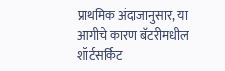प्राथमिक अंदाजानुसार, या आगीचे कारण बॅटरीमधील शॉर्टसर्किट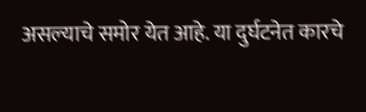असल्याचे समोर येत आहे. या दुर्घटनेत कारचे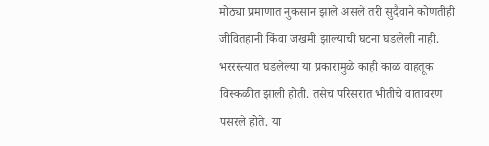मोठ्या प्रमाणात नुकसान झाले असले तरी सुदैवाने कोणतीही जीवितहानी किंवा जखमी झाल्याची घटना घडलेली नाही.
भररस्त्यात घडलेल्या या प्रकारामुळे काही काळ वाहतूक विस्कळीत झाली होती. तसेच परिसरात भीतीचे वातावरण पसरले होते. या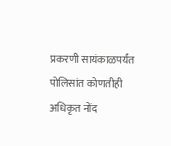प्रकरणी सायंकाळपर्यंत पोलिसांत कोणतीही अधिकृत नोंद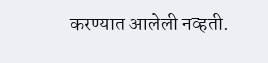करण्यात आलेली नव्हती.